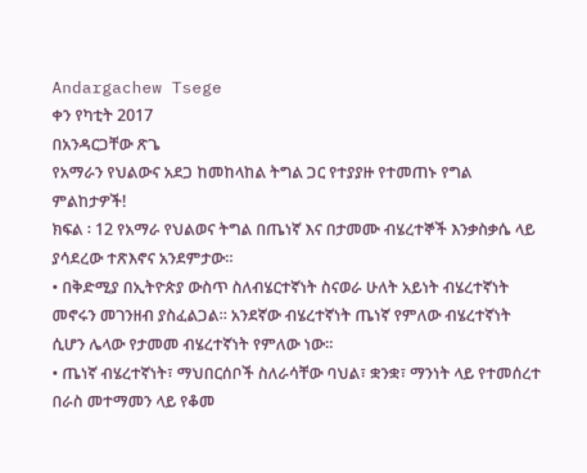Andargachew Tsege
ቀን የካቲት 2017
በአንዳርጋቸው ጽጌ
የአማራን የህልውና አደጋ ከመከላከል ትግል ጋር የተያያዙ የተመጠኑ የግል ምልከታዎች!
ክፍል ፡ 12 የአማራ የህልወና ትግል በጤነኛ እና በታመሙ ብሄረተኞች እንቃስቃሴ ላይ ያሳደረው ተጽእኖና አንደምታው።
• በቅድሚያ በኢትዮጵያ ውስጥ ስለብሄርተኛነት ስናወራ ሁለት አይነት ብሄረተኛነት መኖሩን መገንዘብ ያስፈልጋል። አንደኛው ብሄረተኛነት ጤነኛ የምለው ብሄረተኛነት ሲሆን ሌላው የታመመ ብሄረተኛነት የምለው ነው።
• ጤነኛ ብሄረተኛነት፣ ማህበርሰቦች ስለራሳቸው ባህል፣ ቋንቋ፣ ማንነት ላይ የተመሰረተ በራስ መተማመን ላይ የቆመ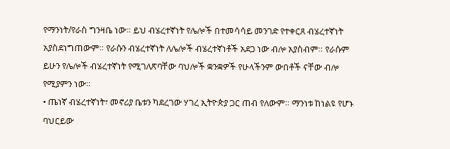የማንነት/የራስ ግንዛቤ ነው። ይህ ብሄረተኛነት የሌሎች በተመሳሳይ መንገድ የተቀርጸ ብሄረተኛነት አያስደነግጠውም። የራሱን ብሄረተኛነት ለሌሎች ብሄረተኛነቶች አደጋ ነው ብሎ አያስብም። የራሱም ይሁን የሌሎች ብሄረተኛነት የሚገለጽባቸው ባህሎች ቋንቋዎች የሁላችንም ውበቶች ናቸው ብሎ የሚያምን ነው።
• ጤነኛ ብሄረተኛነት፣ መኖሪያ ቤቱን ካደረገው ሃገረ ኢትዮጵያ ጋር ጠብ የለውም። ማንነቱ ከነልዩ የሆኑ ባህርይው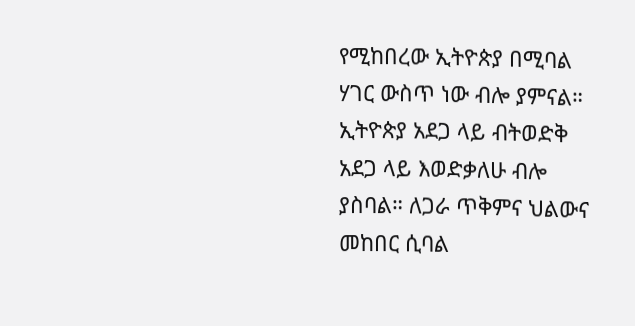የሚከበረው ኢትዮጵያ በሚባል ሃገር ውስጥ ነው ብሎ ያምናል። ኢትዮጵያ አደጋ ላይ ብትወድቅ አደጋ ላይ እወድቃለሁ ብሎ ያስባል። ለጋራ ጥቅምና ህልውና መከበር ሲባል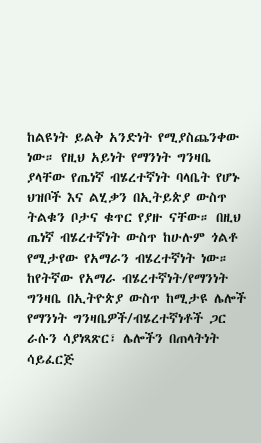ከልዩነት ይልቅ አንድነት የሚያስጨንቀው ነው። የዚህ አይነት የማንነት ግንዛቤ ያላቸው የጤነኛ ብሄረተኛነት ባላቤት የሆኑ ህዝቦች እና ልሂቃን በኢትይጵያ ውስጥ ትልቁን ቦታና ቁጥር የያዙ ናቸው። በዚህ ጤነኛ ብሄረተኛነት ውስጥ ከሁሉም ጎልቶ የሚታየው የአማራን ብሄረተኛነት ነው። ከየትኛው የአማራ ብሄረተኛነት/የማንነት ግንዛቤ በኢትዮጵያ ውስጥ ከሚታዩ ሌሎች የማንነት ግንዛቤዎች/ብሄረተኛነቶች ጋር ራሱን ሳያነጻጽር፣ ሌሎችን በጠላትነት ሳይፈርጅ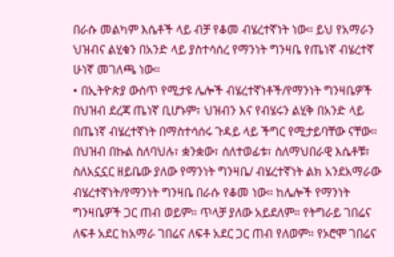በራሱ መልካም እሴቶች ላይ ብቻ የቆመ ብሄረተኛነት ነው። ይህ የአማራን ህዝብና ልሂቁን በአንድ ላይ ያስተሳሰረ የማንነት ግንዛቤ የጤነኛ ብሄረተኛ ሁነኛ መገለጫ ነው።
• በኢትዮጵያ ውስጥ የሚታዩ ሌሎች ብሄረተኛነቶች/የማንነት ግንዛቤዎች በህዝብ ደረጃ ጤነኛ ቢሆኑም፣ ህዝብን እና የብሄሩን ልሂቅ በአንድ ላይ በጤነኛ ብሄረተኛነት በማስተሳሰሩ ጉዳይ ላይ ችግር የሚታይባቸው ናቸው። በህዝብ በኩል ስለባህሉ፣ ቋንቋው፣ ሰለተወፊቱ፣ ስለማህበራዊ እሴቶቹ፣ ስለአኗኗር ዘይቤው ያለው የማንነት ግንዛቤ/ ብሄረተኛነት ልክ አንደአማራው ብሄረተኛነት/የማንነት ግንዛቤ በራሱ የቆመ ነው። ከሌሎች የማንነት ግንዛቤዎች ጋር ጠብ ወይም። ጥላቻ ያለው አይደለም። የትግራይ ገበሬና ለፍቶ አደር ከአማራ ገበሬና ለፍቶ አደር ጋር ጠብ የለወም። የኦሮሞ ገበሬና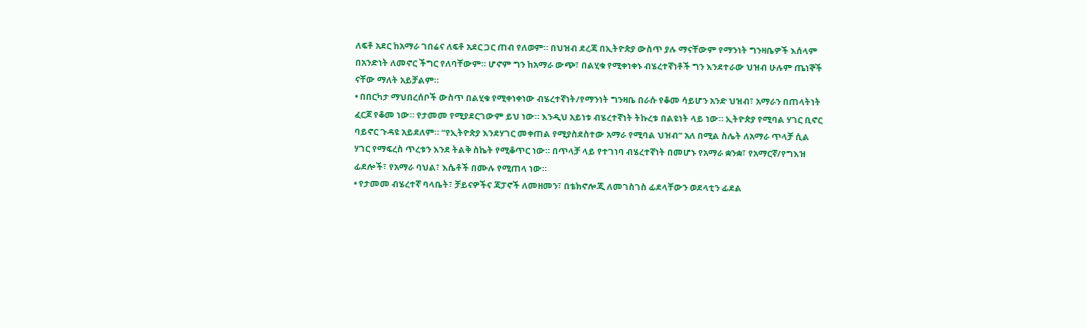ለፍቶ አደር ከአማራ ገበሬና ለፍቶ አደር ጋር ጠብ የለወም። በህዝብ ደረጃ በኢትዮጵያ ውስጥ ያሉ ማናቸውም የማንነት ግንዛቤዎች እሰላም በአንድነት ለመኖር ችግር የለባቸውም። ሆኖም ግን ከአማራ ውጭ፣ በልሂቁ የሚቀነቀኑ ብሄረተኛነቶች ግን እንደተራው ህዝብ ሁሉም ጤነኞች ናቸው ማለት አይቻልም።
• በበርካታ ማህበረሰቦች ውስጥ በልሂቁ የሚቀነቀነው ብሄረተኛነት/የማንነት ግንዛቤ በራሱ የቆመ ሳይሆን አንድ ህዝብ፣ አማራን በጠላትነት ፈርጆ የቆመ ነው። የታመመ የሚያደርገውም ይህ ነው። እንዲህ አይነቱ ብሄረተኛነት ትኩረቱ በልዩነት ላይ ነው። ኢትዮጵያ የሚባል ሃገር ቢኖር ባይኖር ጉዳዩ አይደለም። “የኢትዮጵያ እንደሃገር መቀጠል የሚያስደስተው አማራ የሚባል ህዝብ” አለ በሚል ስሌት ለአማራ ጥላቻ ሲል ሃገር የማፍረስ ጥረቱን እንደ ትልቅ ስኬት የሚቆጥር ነው። በጥላቻ ላይ የተገነባ ብሄረተኛነት በመሆኑ የአማራ ቋንቋ፣ የአማርኛ/የግእዝ ፊደሎች፣ የአማራ ባህል፣ እሴቶች በሙሉ የሚጠላ ነው።
• የታመመ ብሄረተኛ ባላቤት፣ ቻይናዎችና ጃፓኖች ለመዘመን፣ በቴክኖሎጂ ለመገስገስ ፊደላቸውን ወደላቲን ፊደል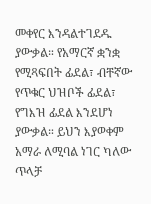መቀየር እንዳልተገደዱ ያውቃል። የአማርኛ ቋንቋ የሚጻፍበት ፊደል፣ ብቸኛው የጥቁር ህዝቦች ፊደል፣ የግእዝ ፊደል እንደሆነ ያውቃል። ይህን እያወቀም አማራ ለሚባል ነገር ካለው ጥላቻ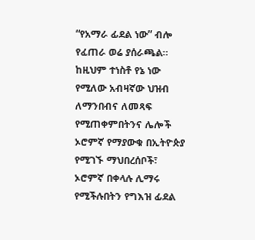“የአማራ ፊደል ነው” ብሎ የፈጠራ ወሬ ያሰራጫል። ከዚህም ተነስቶ የኔ ነው የሚለው አብዛኛው ህዝብ ለማንበብና ለመጻፍ የሚጠቀምበትንና ሌሎች ኦሮምኛ የማያውቁ በኢትዮጵያ የሚገኙ ማህበረሰቦች፣ ኦሮምኛ በቀላሉ ሊማሩ የሚችሉበትን የግእዝ ፊደል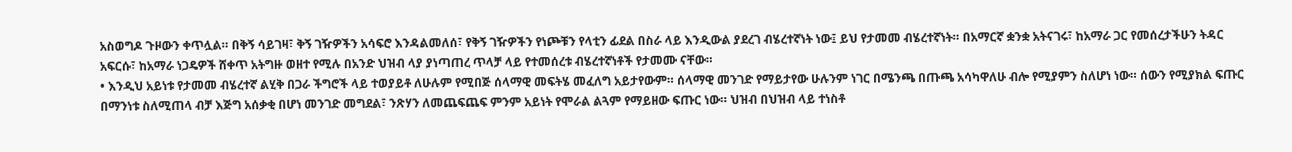አስወግዶ ጉዞውን ቀጥሏል። በቅኝ ሳይገዛ፣ ቅኝ ገዥዎችን አሳፍሮ እንዳልመለሰ፣ የቅኝ ገዥዎችን የነጮቹን የላቲን ፊደል በስራ ላይ እንዲውል ያደረገ ብሄረተኛነት ነው፤ ይህ የታመመ ብሄረተኛነት። በአማርኛ ቋንቋ አትናገሩ፣ ከአማራ ጋር የመሰረታችሁን ትዳር አፍርሱ፣ ከአማራ ነጋዴዎች ሸቀጥ አትግዙ ወዘተ የሚሉ በአንድ ህዝብ ላያ ያነጣጠረ ጥላቻ ላይ የተመሰረቱ ብሄረተኛነቶች የታመሙ ናቸው።
• እንዲህ አይነቱ የታመመ ብሄረተኛ ልሂቅ በጋራ ችግሮች ላይ ተወያይቶ ለሁሉም የሚበጅ ሰላማዊ መፍትሄ መፈለግ አይታየውም። ሰላማዊ መንገድ የማይታየው ሁሉንም ነገር በሜንጫ በጡጫ አሳካዋለሁ ብሎ የሚያምን ስለሆነ ነው። ሰውን የሚያክል ፍጡር በማንነቱ ስለሚጠላ ብቻ እጅግ አሰቃቂ በሆነ መንገድ መግደል፣ ንጽሃን ለመጨፍጨፍ ምንም አይነት የሞራል ልጓም የማይዘው ፍጡር ነው። ህዝብ በህዝብ ላይ ተነስቶ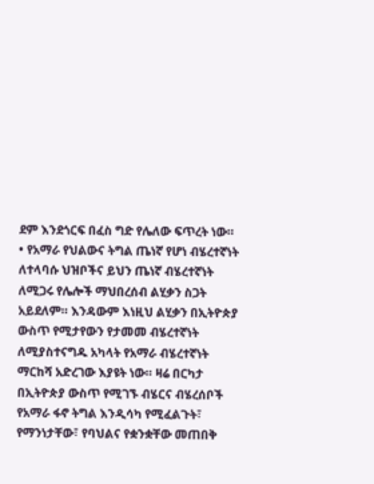ደም እንደጎርፍ በፈስ ግድ የሌለው ፍጥረት ነው።
• የአማራ የህልውና ትግል ጤነኛ የሆነ ብሄረተኛነት ለተላባሱ ህዝቦችና ይህን ጤነኛ ብሄረተኛነት ለሚጋሩ የሌሎች ማህበረሰብ ልሂቃን ስጋት አይደለም። እንዳውም እነዚህ ልሂቃን በኢትዮጵያ ውስጥ የሚታየውን የታመመ ብሄረተኛነት ለሚያስተናግዱ አካላት የአማራ ብሄረተኛነት ማርከሻ አድረገው እያዩት ነው። ዛሬ በርካታ በኢትዮጵያ ውስጥ የሚገኙ ብሄርና ብሄረሰቦች የአማራ ፋኖ ትግል እንዲሳካ የሚፈልጉት፣ የማንነታቸው፣ የባህልና የቋንቋቸው መጠበቅ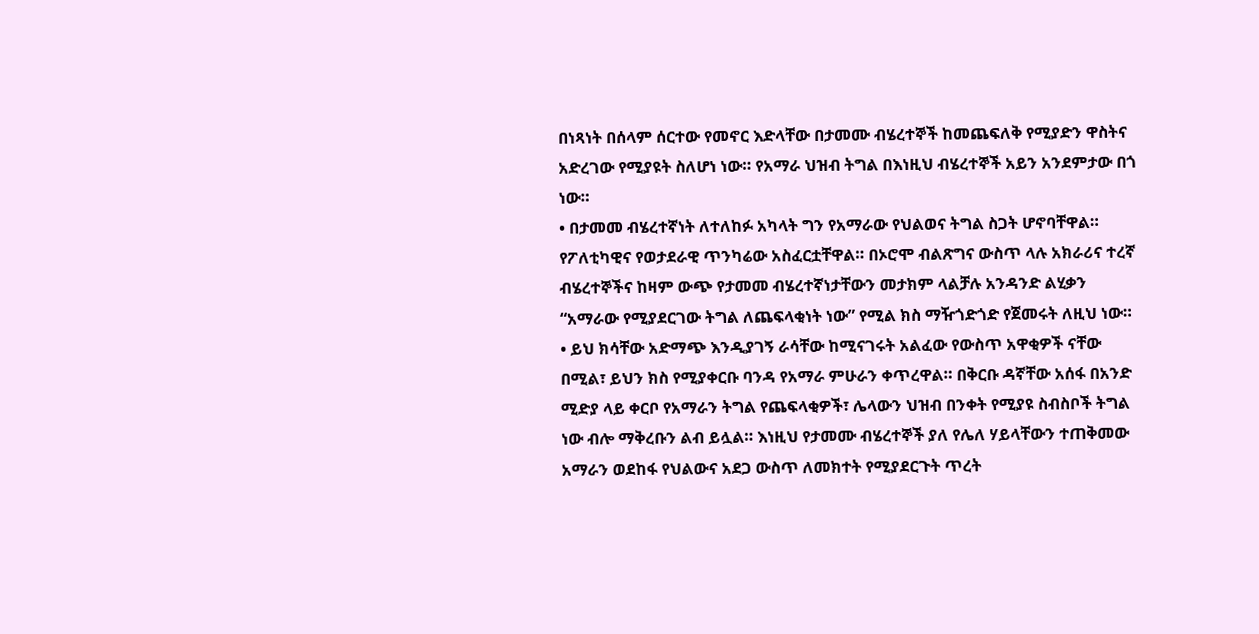በነጻነት በሰላም ሰርተው የመኖር እድላቸው በታመሙ ብሄረተኞች ከመጨፍለቅ የሚያድን ዋስትና አድረገው የሚያዩት ስለሆነ ነው። የአማራ ህዝብ ትግል በእነዚህ ብሄረተኞች አይን አንደምታው በጎ ነው።
• በታመመ ብሄረተኛነት ለተለከፉ አካላት ግን የአማራው የህልወና ትግል ስጋት ሆኖባቸዋል። የፖለቲካዊና የወታደራዊ ጥንካሬው አስፈርቷቸዋል። በኦሮሞ ብልጽግና ውስጥ ላሉ አክራሪና ተረኛ ብሄረተኞችና ከዛም ውጭ የታመመ ብሄረተኛነታቸውን መታክም ላልቻሉ አንዳንድ ልሂቃን “አማራው የሚያደርገው ትግል ለጨፍላቂነት ነው” የሚል ክስ ማዥጎድጎድ የጀመሩት ለዚህ ነው።
• ይህ ክሳቸው አድማጭ እንዲያገኝ ራሳቸው ከሚናገሩት አልፈው የውስጥ አዋቂዎች ናቸው በሚል፣ ይህን ክስ የሚያቀርቡ ባንዳ የአማራ ምሁራን ቀጥረዋል። በቅርቡ ዳኛቸው አሰፋ በአንድ ሚድያ ላይ ቀርቦ የአማራን ትግል የጨፍላቂዎች፣ ሌላውን ህዝብ በንቀት የሚያዩ ስብስቦች ትግል ነው ብሎ ማቅረቡን ልብ ይሏል። እነዚህ የታመሙ ብሄረተኞች ያለ የሌለ ሃይላቸውን ተጠቅመው አማራን ወደከፋ የህልውና አደጋ ውስጥ ለመክተት የሚያደርጉት ጥረት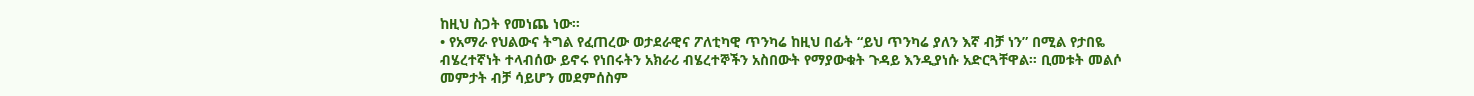ከዚህ ስጋት የመነጨ ነው።
• የአማራ የህልውና ትግል የፈጠረው ወታደራዊና ፖለቲካዊ ጥንካሬ ከዚህ በፊት “ይህ ጥንካሬ ያለን እኛ ብቻ ነን” በሚል የታበዬ ብሄረተኛነት ተላብሰው ይኖሩ የነበሩትን አክራሪ ብሄረተኞችን አስበውት የማያውቁት ጉዳይ እንዲያነሱ አድርጓቸዋል። ቢመቱት መልሶ መምታት ብቻ ሳይሆን መደምሰስም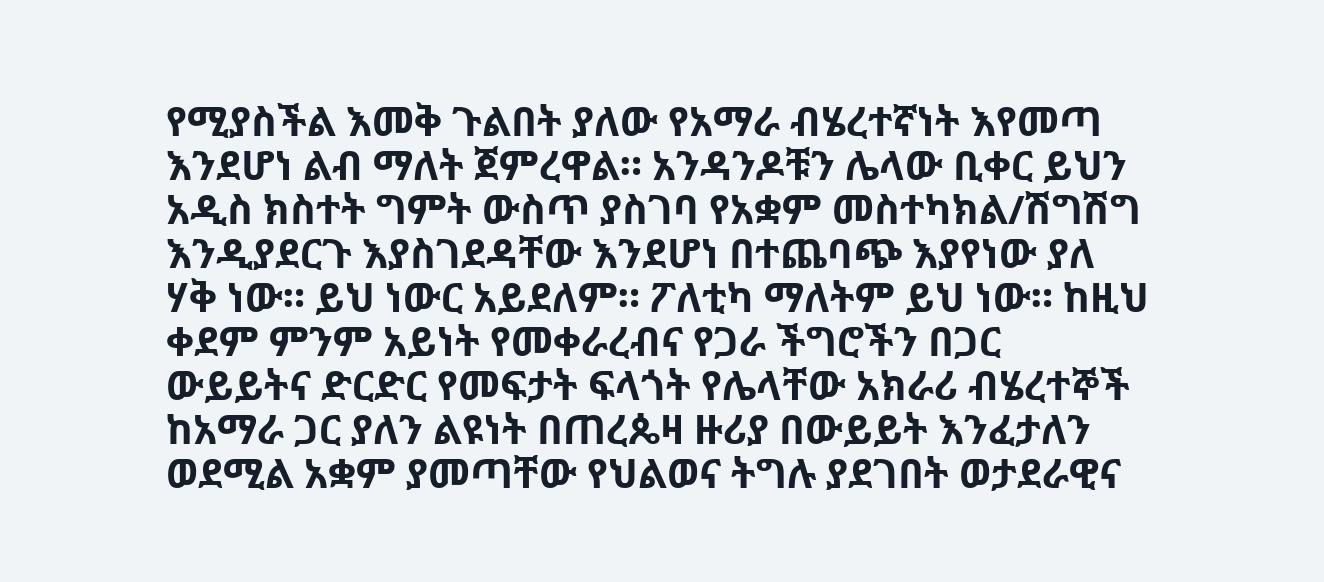የሚያስችል እመቅ ጉልበት ያለው የአማራ ብሄረተኛነት እየመጣ እንደሆነ ልብ ማለት ጀምረዋል። አንዳንዶቹን ሌላው ቢቀር ይህን አዲስ ክስተት ግምት ውስጥ ያስገባ የአቋም መስተካክል/ሽግሽግ እንዲያደርጉ እያስገደዳቸው እንደሆነ በተጨባጭ እያየነው ያለ ሃቅ ነው። ይህ ነውር አይደለም። ፖለቲካ ማለትም ይህ ነው። ከዚህ ቀደም ምንም አይነት የመቀራረብና የጋራ ችግሮችን በጋር ውይይትና ድርድር የመፍታት ፍላጎት የሌላቸው አክራሪ ብሄረተኞች ከአማራ ጋር ያለን ልዩነት በጠረጴዛ ዙሪያ በውይይት እንፈታለን ወደሚል አቋም ያመጣቸው የህልወና ትግሉ ያደገበት ወታደራዊና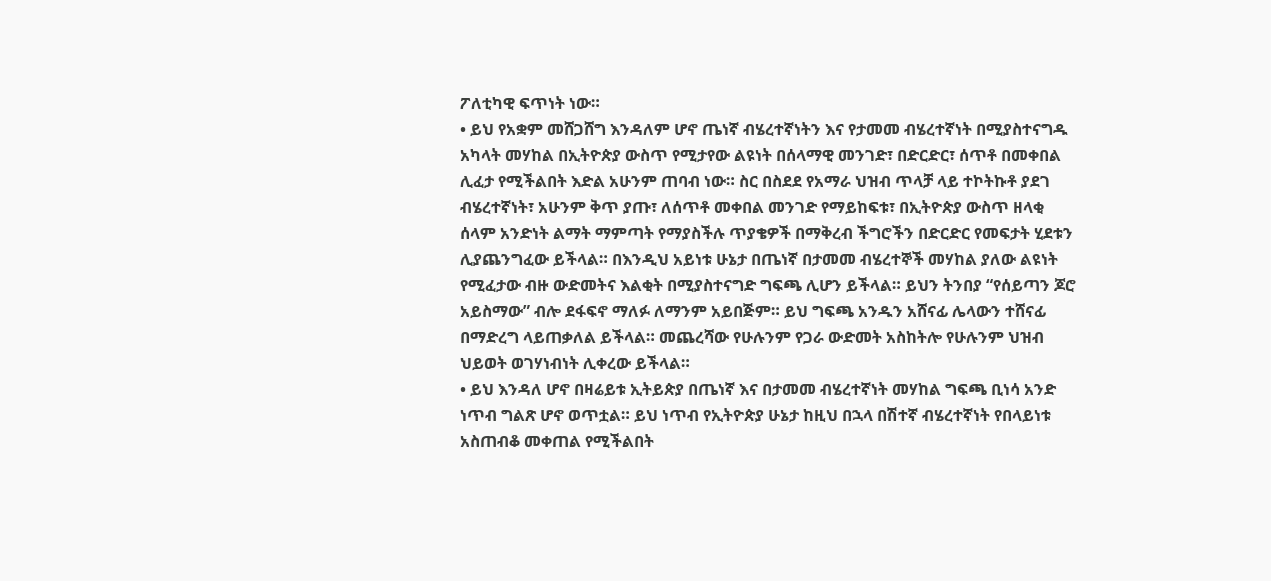ፖለቲካዊ ፍጥነት ነው።
• ይህ የአቋም መሸጋሸግ እንዳለም ሆኖ ጤነኛ ብሄረተኛነትን እና የታመመ ብሄረተኛነት በሚያስተናግዱ አካላት መሃከል በኢትዮጵያ ውስጥ የሚታየው ልዩነት በሰላማዊ መንገድ፣ በድርድር፣ ሰጥቶ በመቀበል ሊፈታ የሚችልበት እድል አሁንም ጠባብ ነው። ስር በስደደ የአማራ ህዝብ ጥላቻ ላይ ተኮትኩቶ ያደገ ብሄረተኛነት፣ አሁንም ቅጥ ያጡ፣ ለሰጥቶ መቀበል መንገድ የማይከፍቱ፣ በኢትዮጵያ ውስጥ ዘላቂ ሰላም አንድነት ልማት ማምጣት የማያስችሉ ጥያቄዎች በማቅረብ ችግሮችን በድርድር የመፍታት ሂደቱን ሊያጨንግፈው ይችላል። በእንዲህ አይነቱ ሁኔታ በጤነኛ በታመመ ብሄረተኞች መሃከል ያለው ልዩነት የሚፈታው ብዙ ውድመትና እልቂት በሚያስተናግድ ግፍጫ ሊሆን ይችላል። ይህን ትንበያ “የሰይጣን ጆሮ አይስማው” ብሎ ደፋፍኖ ማለፉ ለማንም አይበጅም። ይህ ግፍጫ አንዱን አሸናፊ ሌላውን ተሸናፊ በማድረግ ላይጠቃለል ይችላል። መጨረሻው የሁሉንም የጋራ ውድመት አስከትሎ የሁሉንም ህዝብ ህይወት ወገሃነብነት ሊቀረው ይችላል።
• ይህ እንዳለ ሆኖ በዛሬይቱ ኢትይጵያ በጤነኛ እና በታመመ ብሄረተኛነት መሃከል ግፍጫ ቢነሳ አንድ ነጥብ ግልጽ ሆኖ ወጥቷል። ይህ ነጥብ የኢትዮጵያ ሁኔታ ከዚህ በኋላ በሽተኛ ብሄረተኛነት የበላይነቱ አስጠብቆ መቀጠል የሚችልበት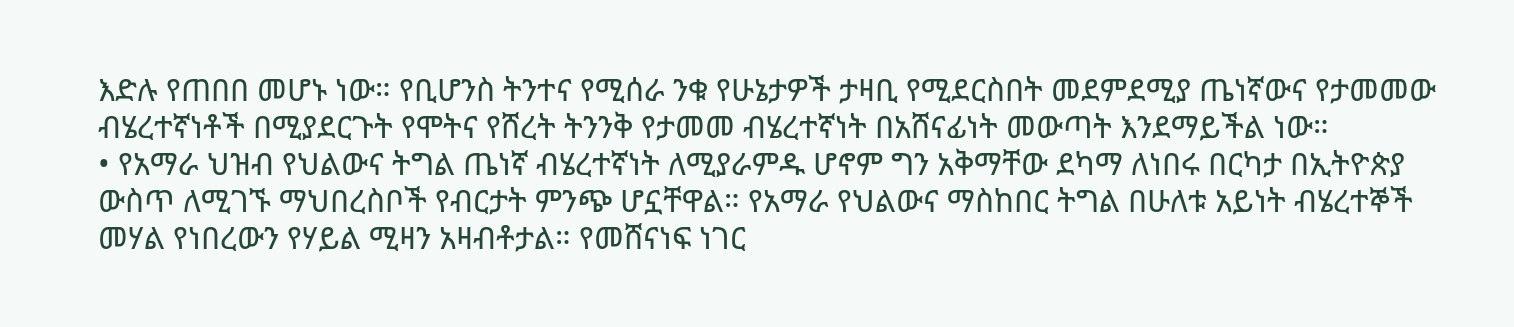እድሉ የጠበበ መሆኑ ነው። የቢሆንስ ትንተና የሚሰራ ንቁ የሁኔታዎች ታዛቢ የሚደርስበት መደምደሚያ ጤነኛውና የታመመው ብሄረተኛነቶች በሚያደርጉት የሞትና የሸረት ትንንቅ የታመመ ብሄረተኛነት በአሸናፊነት መውጣት እንደማይችል ነው።
• የአማራ ህዝብ የህልውና ትግል ጤነኛ ብሄረተኛነት ለሚያራምዱ ሆኖም ግን አቅማቸው ደካማ ለነበሩ በርካታ በኢትዮጵያ ውስጥ ለሚገኙ ማህበረስቦች የብርታት ምንጭ ሆኗቸዋል። የአማራ የህልውና ማስከበር ትግል በሁለቱ አይነት ብሄረተኞች መሃል የነበረውን የሃይል ሚዛን አዛብቶታል። የመሸናነፍ ነገር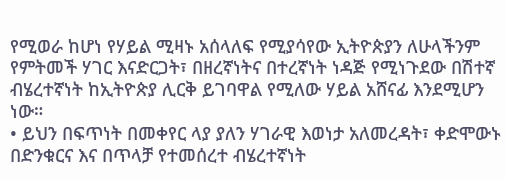የሚወራ ከሆነ የሃይል ሚዛኑ አሰላለፍ የሚያሳየው ኢትዮጵያን ለሁላችንም የምትመች ሃገር እናድርጋት፣ በዘረኛነትና በተረኛነት ነዳጅ የሚነጉደው በሽተኛ ብሄረተኛነት ከኢትዮጵያ ሊርቅ ይገባዋል የሚለው ሃይል አሸናፊ እንደሚሆን ነው።
• ይህን በፍጥነት በመቀየር ላያ ያለን ሃገራዊ እወነታ አለመረዳት፣ ቀድሞውኑ በድንቁርና እና በጥላቻ የተመሰረተ ብሄረተኛነት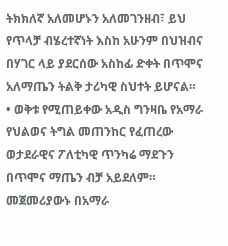ትክክለኛ አለመሆኑን አለመገንዘብ፣ ይህ የጥላቻ ብሄረተኛነት እስከ አሁንም በህዝብና በሃገር ላይ ያደርሰው አስከፊ ድቀት በጥሞና አለማጤን ትልቅ ታሪካዊ ስህተት ይሆናል።
• ወቅቱ የሚጠይቀው አዲስ ግንዛቤ የአማራ የህልወና ትግል መጠንከር የፈጠረው ወታደራዊና ፖለቲካዊ ጥንካሬ ማደጉን በጥሞና ማጤን ብቻ አይደለም። መጀመሪያውኑ በአማራ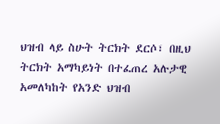ህዝብ ላይ ስሁት ትርክት ደርሶ፣ በዚህ ትርክት አማካይነት በተፈጠረ አሉታዊ አመለካከት የአንድ ህዝብ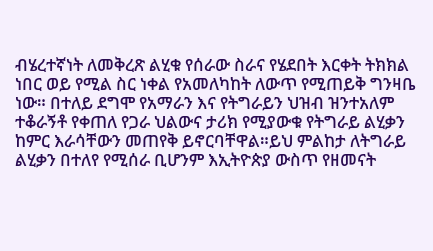ብሄረተኛነት ለመቅረጽ ልሂቁ የሰራው ስራና የሄደበት እርቀት ትክክል ነበር ወይ የሚል ስር ነቀል የአመለካከት ለውጥ የሚጠይቅ ግንዛቤ ነው። በተለይ ደግሞ የአማራን እና የትግራይን ህዝብ ዝንተአለም ተቆራኝቶ የቀጠለ የጋራ ህልውና ታሪክ የሚያውቁ የትግራይ ልሂቃን ከምር እራሳቸውን መጠየቅ ይኖርባቸዋል።ይህ ምልከታ ለትግራይ ልሂቃን በተለየ የሚሰራ ቢሆንም እኢትዮጵያ ውስጥ የዘመናት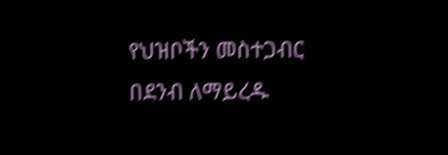የህዝቦችን መስተጋብር በደንብ ለማይረዱ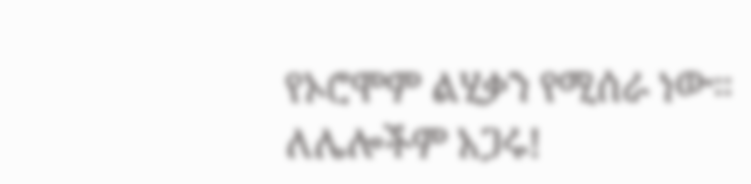የኦሮሞም ልሂቃን የሚሰራ ነው።
ለሌሎችም አጋሩ!